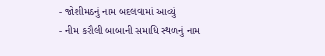- જોશીમઠનું નામ બદલવામાં આવ્યું
- નીમ કરૌલી બાબાની સમાધિ સ્થળનું નામ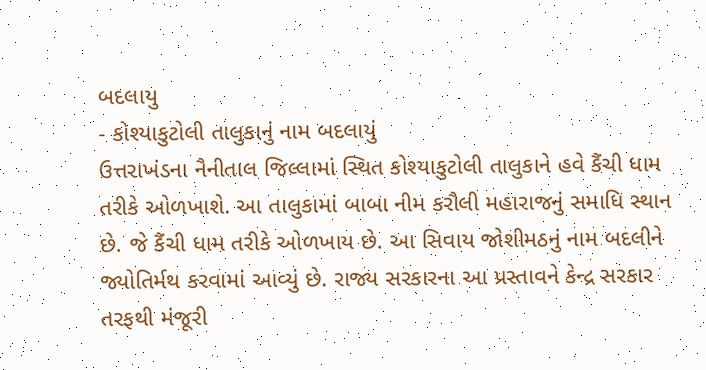બદલાયુ
- કોશ્યાકુટોલી તાલુકાનું નામ બદલાયું
ઉત્તરાખંડના નૈનીતાલ જિલ્લામાં સ્થિત કોશ્યાકુટોલી તાલુકાને હવે કૈંચી ધામ તરીકે ઓળખાશે. આ તાલુકામાં બાબા નીમ કરૌલી મહારાજનું સમાધિ સ્થાન છે. જે કૈંચી ધામ તરીકે ઓળખાય છે. આ સિવાય જોશીમઠનું નામ બદલીને જ્યોતિર્મથ કરવામાં આવ્યું છે. રાજ્ય સરકારના આ પ્રસ્તાવને કેન્દ્ર સરકાર તરફથી મંજૂરી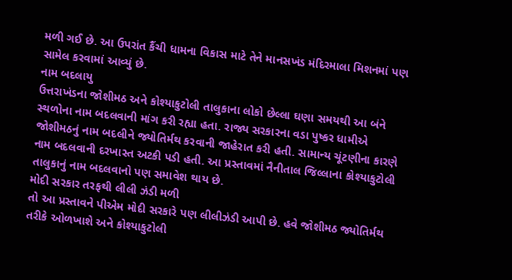મળી ગઈ છે. આ ઉપરાંત કૈંચી ધામના વિકાસ માટે તેને માનસખંડ મંદિરમાલા મિશનમાં પણ સામેલ કરવામાં આવ્યું છે.
નામ બદલાયુ
ઉત્તરાખંડના જોશીમઠ અને કોશ્યાકુટોલી તાલુકાના લોકો છેલ્લા ઘણા સમયથી આ બંને સ્થળોના નામ બદલવાની માંગ કરી રહ્યા હતા. રાજ્ય સરકારના વડા પુષ્કર ધામીએ જોશીમઠનું નામ બદલીને જ્યોતિર્મથ કરવાની જાહેરાત કરી હતી. સામાન્ય ચૂંટણીના કારણે નામ બદલવાની દરખાસ્ત અટકી પડી હતી. આ પ્રસ્તાવમાં નૈનીતાલ જિલ્લાના કોશ્યાકુટોલી તાલુકાનું નામ બદલવાનો પણ સમાવેશ થાય છે.
મોદી સરકાર તરફથી લીલી ઝંડી મળી
તો આ પ્રસ્તાવને પીએમ મોદી સરકારે પણ લીલીઝંડી આપી છે. હવે જોશીમઠ જ્યોતિર્મથ તરીકે ઓળખાશે અને કોશ્યાકુટોલી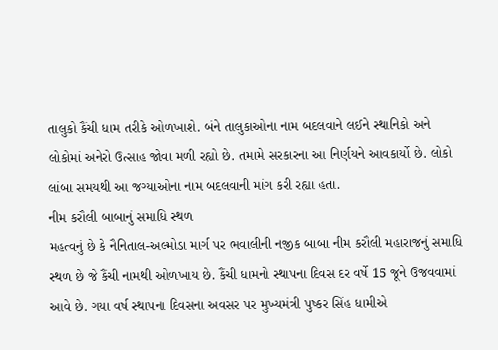તાલુકો કૈંચી ધામ તરીકે ઓળખાશે. બંને તાલુકાઓના નામ બદલવાને લઈને સ્થાનિકો અને લોકોમાં અનેરો ઉત્સાહ જોવા મળી રહ્યો છે. તમામે સરકારના આ નિર્ણયને આવકાર્યો છે. લોકો લાંબા સમયથી આ જગ્યાઓના નામ બદલવાની માંગ કરી રહ્યા હતા.
નીમ કરૌલી બાબાનું સમાધિ સ્થળ
મહત્વનું છે કે નૈનિતાલ-અલ્મોડા માર્ગ પર ભવાલીની નજીક બાબા નીમ કરૌલી મહારાજનું સમાધિ સ્થળ છે જે કૈંચી નામથી ઓળખાય છે. કૈંચી ધામનો સ્થાપના દિવસ દર વર્ષે 15 જૂને ઉજવવામાં આવે છે. ગયા વર્ષ સ્થાપના દિવસના અવસર પર મુખ્યમંત્રી પુષ્કર સિંહ ધામીએ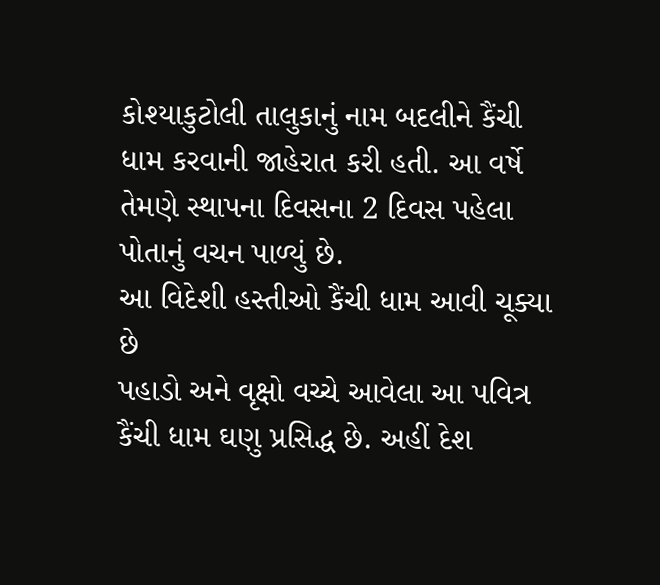કોશ્યાકુટોલી તાલુકાનું નામ બદલીને કૈંચી ધામ કરવાની જાહેરાત કરી હતી. આ વર્ષે તેમણે સ્થાપના દિવસના 2 દિવસ પહેલા પોતાનું વચન પાળ્યું છે.
આ વિદેશી હસ્તીઓ કૈંચી ધામ આવી ચૂક્યા છે
પહાડો અને વૃક્ષો વચ્ચે આવેલા આ પવિત્ર કૈંચી ધામ ઘણુ પ્રસિદ્ધ છે. અહીં દેશ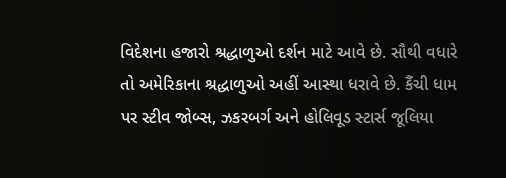વિદેશના હજારો શ્રદ્ધાળુઓ દર્શન માટે આવે છે. સૌથી વધારે તો અમેરિકાના શ્રદ્ધાળુઓ અહીં આસ્થા ધરાવે છે. કૈંચી ધામ પર સ્ટીવ જોબ્સ, ઝકરબર્ગ અને હોલિવૂડ સ્ટાર્સ જૂલિયા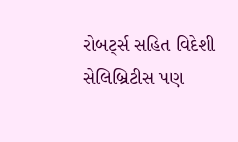રોબર્ટ્સ સહિત વિદેશી સેલિબ્રિટીસ પણ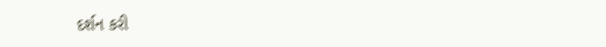દર્શન કરી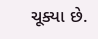ચૂક્યા છે.